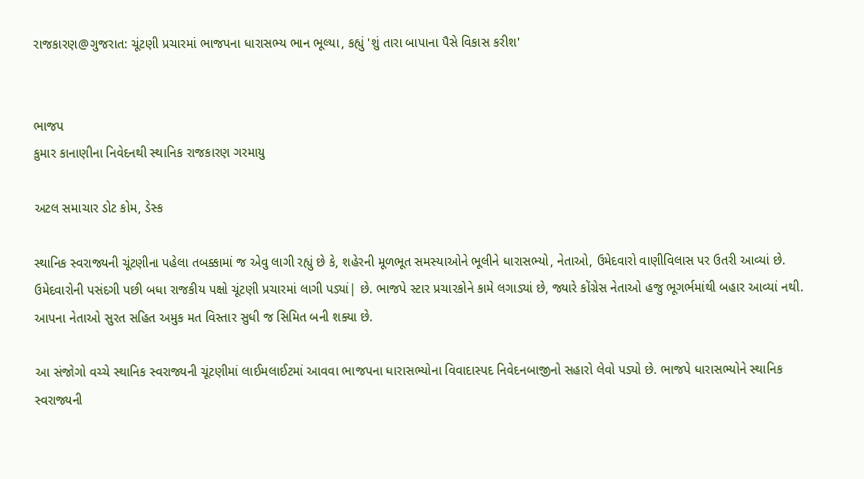રાજકારણ@ગુજરાત: ચૂંટણી પ્રચારમાં ભાજપના ધારાસભ્ય ભાન ભૂલ્યા, કહ્યું 'શું તારા બાપાના પૈસે વિકાસ કરીશ'


ભાજપ
કુમાર કાનાણીના નિવેદનથી સ્થાનિક રાજકારણ ગરમાયુ

અટલ સમાચાર ડોટ કોમ, ડેસ્ક

સ્થાનિક સ્વરાજ્યની ચૂંટણીના પહેલા તબક્કામાં જ એવુ લાગી રહ્યું છે કે, શહેરની મૂળભૂત સમસ્યાઓને ભૂલીને ધારાસભ્યો, નેતાઓ, ઉમેદવારો વાણીવિલાસ પર ઉતરી આવ્યાં છે. ઉમેદવારોની પસંદગી પછી બધા રાજકીય પક્ષો ચૂંટણી પ્રચારમાં લાગી પડ્યાં| છે. ભાજપે સ્ટાર પ્રચારકોને કામે લગાડ્યાં છે, જ્યારે કોંગ્રેસ નેતાઓ હજુ ભૂગર્ભમાંથી બહાર આવ્યાં નથી. આપના નેતાઓ સુરત સહિત અમુક મત વિસ્તાર સુધી જ સિમિત બની શક્યા છે.

આ સંજોગો વચ્ચે સ્થાનિક સ્વરાજ્યની ચૂંટણીમાં લાઈમલાઈટમાં આવવા ભાજપના ધારાસભ્યોના વિવાદાસ્પદ નિવેદનબાજીનો સહારો લેવો પડ્યો છે. ભાજપે ધારાસભ્યોને સ્થાનિક સ્વરાજ્યની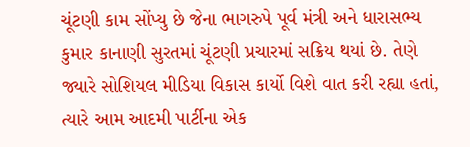ચૂંટણી કામ સોંપ્યુ છે જેના ભાગરુપે પૂર્વ મંત્રી અને ધારાસભ્ય કુમાર કાનાણી સુરતમાં ચૂંટણી પ્રચારમાં સક્રિય થયાં છે. તેણે જ્યારે સોશિયલ મીડિયા વિકાસ કાર્યો વિશે વાત કરી રહ્યા હતાં, ત્યારે આમ આદમી પાર્ટીના એક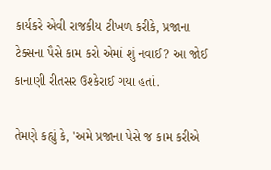કાર્યકરે એવી રાજકીય ટીખળ કરીકે, પ્રજાના ટેક્સના પૈસે કામ કરો એમાં શું નવાઈ? આ જોઈ કાનાણી રીતસર ઉશ્કેરાઈ ગયા હતાં.

તેમણે કહ્યું કે, 'અમે પ્રજાના પેસે જ કામ કરીએ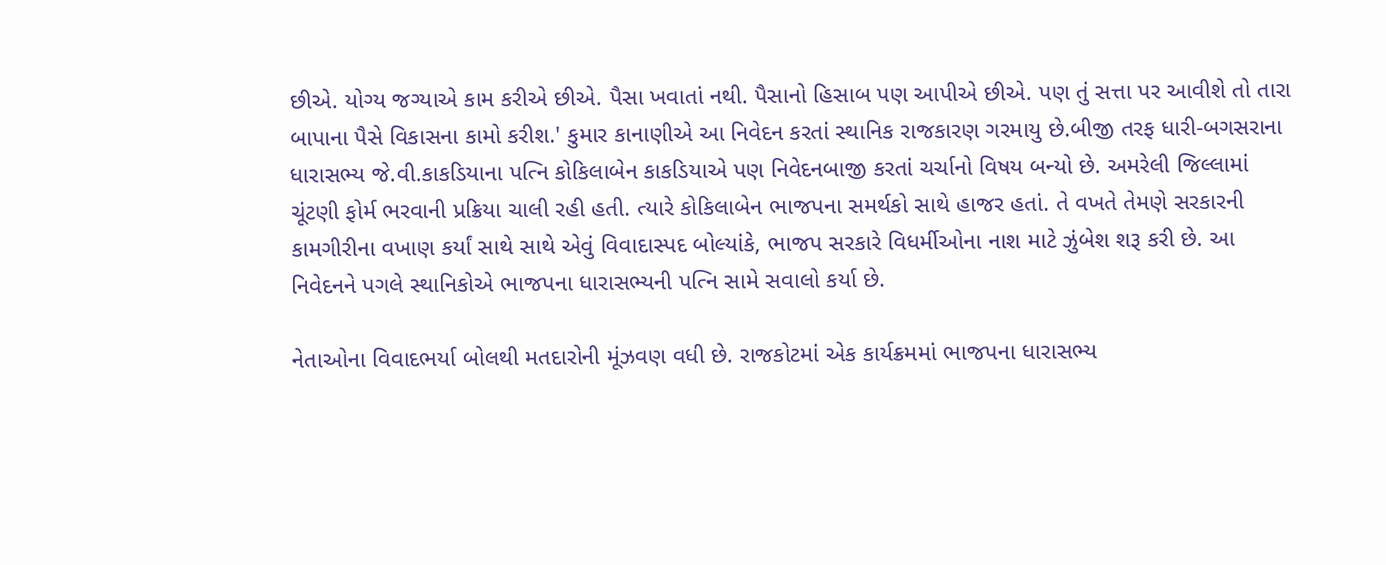છીએ. યોગ્ય જગ્યાએ કામ કરીએ છીએ. પૈસા ખવાતાં નથી. પૈસાનો હિસાબ પણ આપીએ છીએ. પણ તું સત્તા પર આવીશે તો તારા બાપાના પૈસે વિકાસના કામો કરીશ.' કુમાર કાનાણીએ આ નિવેદન કરતાં સ્થાનિક રાજકારણ ગરમાયુ છે.બીજી તરફ ધારી-બગસરાના ધારાસભ્ય જે.વી.કાકડિયાના પત્નિ કોકિલાબેન કાકડિયાએ પણ નિવેદનબાજી કરતાં ચર્ચાનો વિષય બન્યો છે. અમરેલી જિલ્લામાં ચૂંટણી ફોર્મ ભરવાની પ્રક્રિયા ચાલી રહી હતી. ત્યારે કોકિલાબેન ભાજપના સમર્થકો સાથે હાજર હતાં. તે વખતે તેમણે સરકારની કામગીરીના વખાણ કર્યાં સાથે સાથે એવું વિવાદાસ્પદ બોલ્યાંકે, ભાજપ સરકારે વિધર્મીઓના નાશ માટે ઝુંબેશ શરૂ કરી છે. આ નિવેદનને પગલે સ્થાનિકોએ ભાજપના ધારાસભ્યની પત્નિ સામે સવાલો કર્યા છે.

નેતાઓના વિવાદભર્યા બોલથી મતદારોની મૂંઝવણ વધી છે. રાજકોટમાં એક કાર્યક્રમમાં ભાજપના ધારાસભ્ય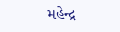મહેન્દ્ર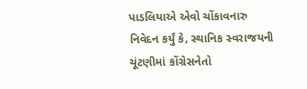પાડલિયાએ એવો ચોંકાવનારુ નિવેદન કર્યું કે, સ્થાનિક સ્વરાજયની ચૂંટણીમાં કોંગ્રેસનેતો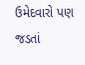ઉમેદવારો પણ જડતાં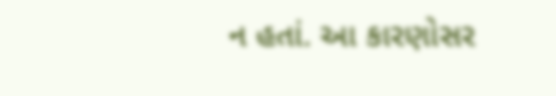ન હતાં. આ કારણોસર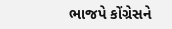ભાજપે કોંગ્રેસને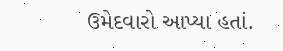ઉમેદવારો આપ્યા હતાં.